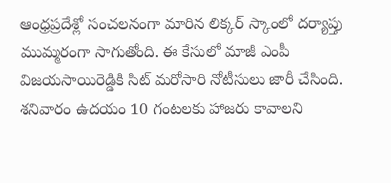ఆంధ్రప్రదేశ్లో సంచలనంగా మారిన లిక్కర్ స్కాంలో దర్యాప్తు ముమ్మరంగా సాగుతోంది. ఈ కేసులో మాజీ ఎంపీ విజయసాయిరెడ్డికి సిట్ మరోసారి నోటీసులు జారీ చేసింది. శనివారం ఉదయం 10 గంటలకు హాజరు కావాలని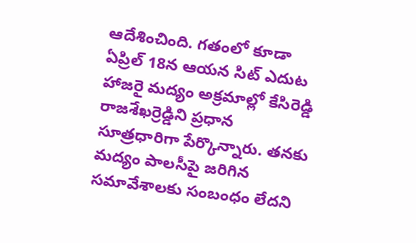ఆదేశించింది. గతంలో కూడా ఏప్రిల్ 18న ఆయన సిట్ ఎదుట హాజరై మద్యం అక్రమాల్లో కేసిరెడ్డి రాజశేఖర్రెడ్డిని ప్రధాన సూత్రధారిగా పేర్కొన్నారు. తనకు మద్యం పాలసీపై జరిగిన సమావేశాలకు సంబంధం లేదని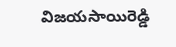విజయసాయిరెడ్డి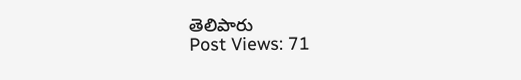తెలిపారు
Post Views: 71